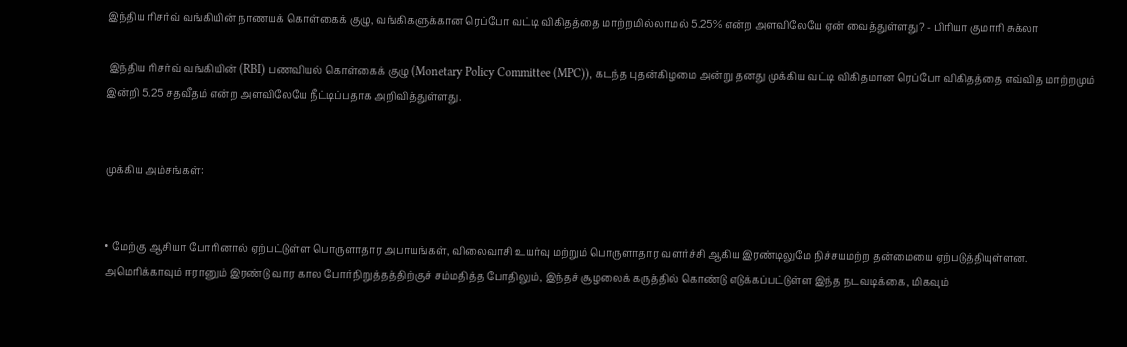இந்திய ரிசர்வ் வங்கியின் நாணயக் கொள்கைக் குழு, வங்கிகளுக்கான ரெப்போ வட்டி விகிதத்தை மாற்றமில்லாமல் 5.25% என்ற அளவிலேயே ஏன் வைத்துள்ளது? - பிரியா குமாரி சுக்லா

 இந்திய ரிசர்வ் வங்கியின் (RBI) பணவியல் கொள்கைக் குழு (Monetary Policy Committee (MPC)), கடந்த புதன்கிழமை அன்று தனது முக்கிய வட்டி விகிதமான ரெப்போ விகிதத்தை எவ்வித மாற்றமும் இன்றி 5.25 சதவீதம் என்ற அளவிலேயே நீட்டிப்பதாக அறிவித்துள்ளது.


முக்கிய அம்சங்கள்:


• மேற்கு ஆசியா போரினால் ஏற்பட்டுள்ள பொருளாதார அபாயங்கள், விலைவாசி உயர்வு மற்றும் பொருளாதார வளர்ச்சி ஆகிய இரண்டிலுமே நிச்சயமற்ற தன்மையை ஏற்படுத்தியுள்ளன. அமெரிக்காவும் ஈரானும் இரண்டு வார கால போர்நிறுத்தத்திற்குச் சம்மதித்த போதிலும், இந்தச் சூழலைக் கருத்தில் கொண்டு எடுக்கப்பட்டுள்ள இந்த நடவடிக்கை, மிகவும்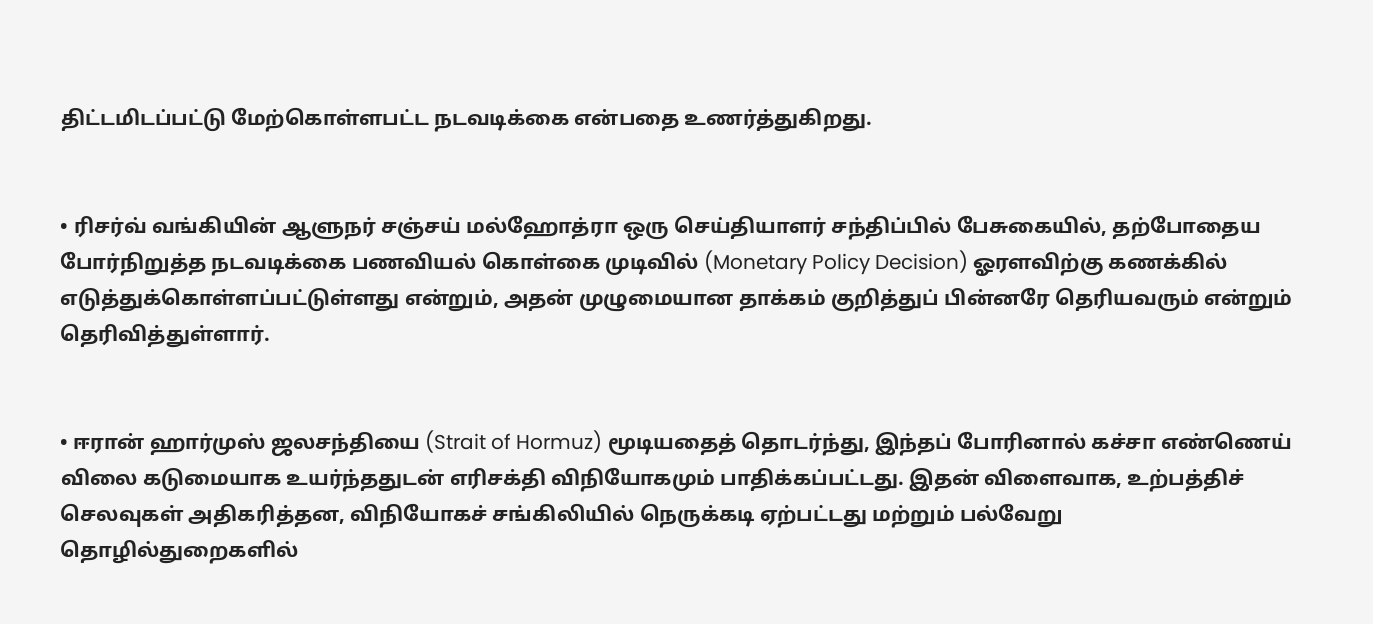திட்டமிடப்பட்டு மேற்கொள்ளபட்ட நடவடிக்கை என்பதை உணர்த்துகிறது.


• ரிசர்வ் வங்கியின் ஆளுநர் சஞ்சய் மல்ஹோத்ரா ஒரு செய்தியாளர் சந்திப்பில் பேசுகையில், தற்போதைய போர்நிறுத்த நடவடிக்கை பணவியல் கொள்கை முடிவில் (Monetary Policy Decision) ஓரளவிற்கு கணக்கில் எடுத்துக்கொள்ளப்பட்டுள்ளது என்றும், அதன் முழுமையான தாக்கம் குறித்துப் பின்னரே தெரியவரும் என்றும் தெரிவித்துள்ளார்.


• ஈரான் ஹார்முஸ் ஜலசந்தியை (Strait of Hormuz) மூடியதைத் தொடர்ந்து, இந்தப் போரினால் கச்சா எண்ணெய் விலை கடுமையாக உயர்ந்ததுடன் எரிசக்தி விநியோகமும் பாதிக்கப்பட்டது. இதன் விளைவாக, உற்பத்திச் செலவுகள் அதிகரித்தன, விநியோகச் சங்கிலியில் நெருக்கடி ஏற்பட்டது மற்றும் பல்வேறு தொழில்துறைகளில்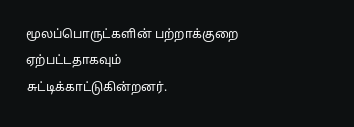மூலப்பொருட்களின் பற்றாக்குறை ஏற்பட்டதாகவும் சுட்டிக்காட்டுகின்றனர்.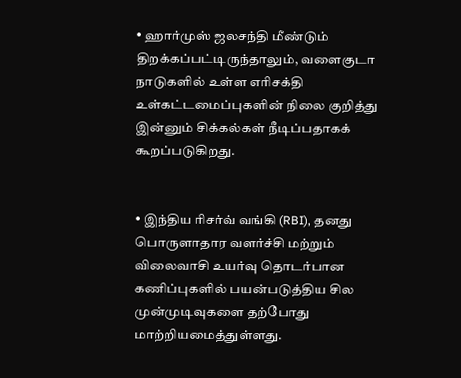• ஹார்முஸ் ஜலசந்தி மீண்டும் திறக்கப்பட்டிருந்தாலும், வளைகுடா நாடுகளில் உள்ள எரிசக்தி உள்கட்டமைப்புகளின் நிலை குறித்து இன்னும் சிக்கல்கள் நீடிப்பதாகக் கூறப்படுகிறது.


• இந்திய ரிசர்வ் வங்கி (RBI), தனது பொருளாதார வளர்ச்சி மற்றும் விலைவாசி உயர்வு தொடர்பான கணிப்புகளில் பயன்படுத்திய சில முன்முடிவுகளை தற்போது மாற்றியமைத்துள்ளது.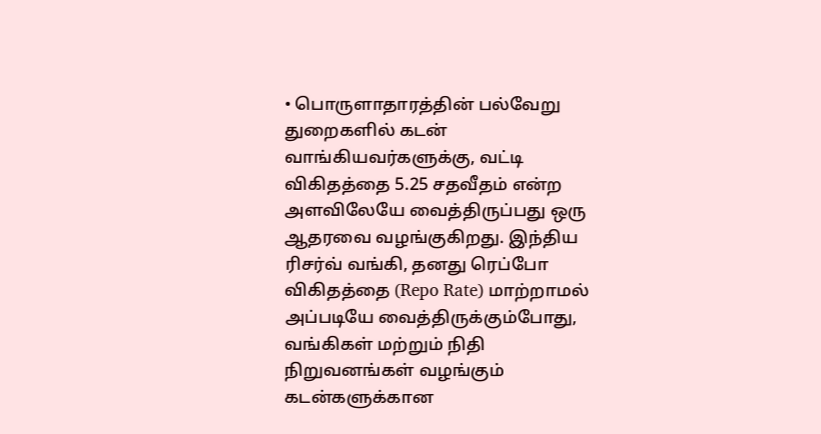• பொருளாதாரத்தின் பல்வேறு துறைகளில் கடன் வாங்கியவர்களுக்கு, வட்டி விகிதத்தை 5.25 சதவீதம் என்ற அளவிலேயே வைத்திருப்பது ஒரு ஆதரவை வழங்குகிறது. இந்திய ரிசர்வ் வங்கி, தனது ரெப்போ விகிதத்தை (Repo Rate) மாற்றாமல் அப்படியே வைத்திருக்கும்போது, வங்கிகள் மற்றும் நிதி நிறுவனங்கள் வழங்கும் கடன்களுக்கான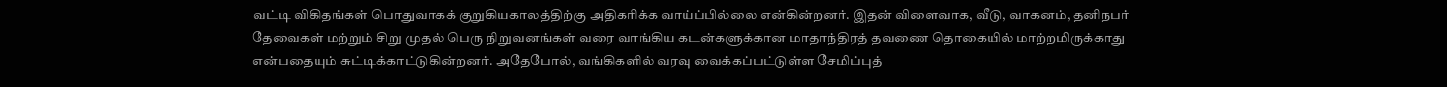வட்டி விகிதங்கள் பொதுவாகக் குறுகியகாலத்திற்கு அதிகரிக்க வாய்ப்பில்லை என்கின்றனர். இதன் விளைவாக, வீடு, வாகனம், தனிநபர் தேவைகள் மற்றும் சிறு முதல் பெரு நிறுவனங்கள் வரை வாங்கிய கடன்களுக்கான மாதாந்திரத் தவணை தொகையில் மாற்றமிருக்காது என்பதையும் சுட்டிக்காட்டுகின்றனர். அதேபோல், வங்கிகளில் வரவு வைக்கப்பட்டுள்ள சேமிப்புத்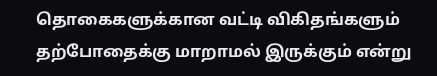தொகைகளுக்கான வட்டி விகிதங்களும் தற்போதைக்கு மாறாமல் இருக்கும் என்று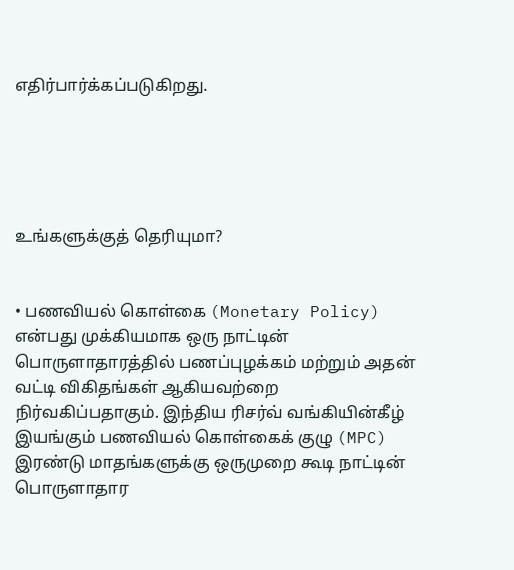எதிர்பார்க்கப்படுகிறது.





உங்களுக்குத் தெரியுமா?


• பணவியல் கொள்கை (Monetary Policy) என்பது முக்கியமாக ஒரு நாட்டின் பொருளாதாரத்தில் பணப்புழக்கம் மற்றும் அதன் வட்டி விகிதங்கள் ஆகியவற்றை நிர்வகிப்பதாகும். இந்திய ரிசர்வ் வங்கியின்கீழ் இயங்கும் பணவியல் கொள்கைக் குழு (MPC) இரண்டு மாதங்களுக்கு ஒருமுறை கூடி நாட்டின் பொருளாதார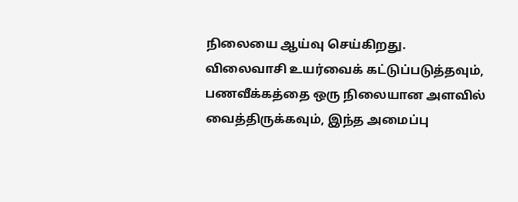நிலையை ஆய்வு செய்கிறது. விலைவாசி உயர்வைக் கட்டுப்படுத்தவும், பணவீக்கத்தை ஒரு நிலையான அளவில் வைத்திருக்கவும், இந்த அமைப்பு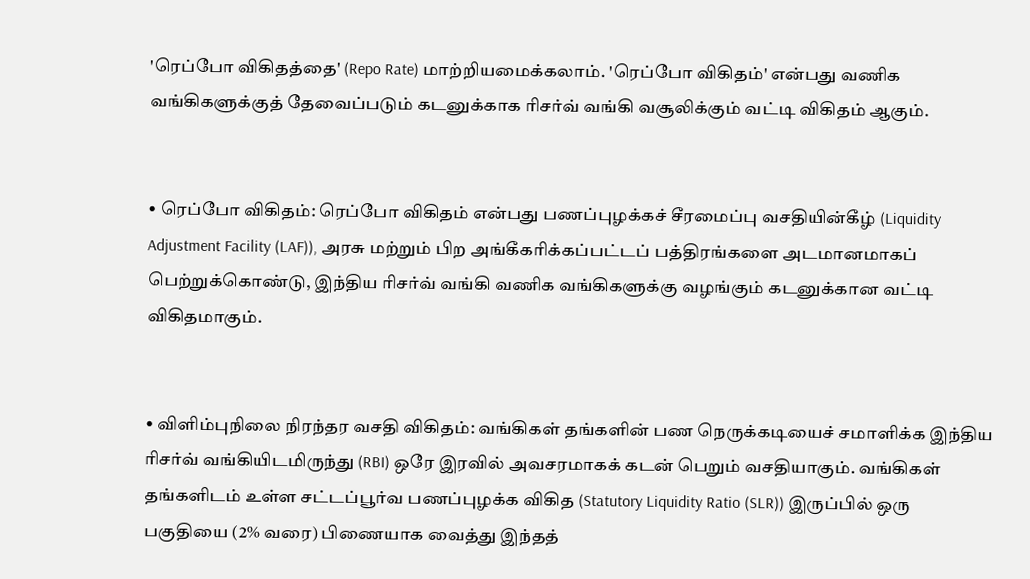'ரெப்போ விகிதத்தை' (Repo Rate) மாற்றியமைக்கலாம். 'ரெப்போ விகிதம்' என்பது வணிக வங்கிகளுக்குத் தேவைப்படும் கடனுக்காக ரிசர்வ் வங்கி வசூலிக்கும் வட்டி விகிதம் ஆகும்.


• ரெப்போ விகிதம்: ரெப்போ விகிதம் என்பது பணப்புழக்கச் சீரமைப்பு வசதியின்கீழ் (Liquidity Adjustment Facility (LAF)), அரசு மற்றும் பிற அங்கீகரிக்கப்பட்டப் பத்திரங்களை அடமானமாகப் பெற்றுக்கொண்டு, இந்திய ரிசர்வ் வங்கி வணிக வங்கிகளுக்கு வழங்கும் கடனுக்கான வட்டி விகிதமாகும்.


• விளிம்புநிலை நிரந்தர வசதி விகிதம்: வங்கிகள் தங்களின் பண நெருக்கடியைச் சமாளிக்க இந்திய ரிசர்வ் வங்கியிடமிருந்து (RBI) ஒரே இரவில் அவசரமாகக் கடன் பெறும் வசதியாகும். வங்கிகள் தங்களிடம் உள்ள சட்டப்பூர்வ பணப்புழக்க விகித (Statutory Liquidity Ratio (SLR)) இருப்பில் ஒரு பகுதியை (2% வரை) பிணையாக வைத்து இந்தத்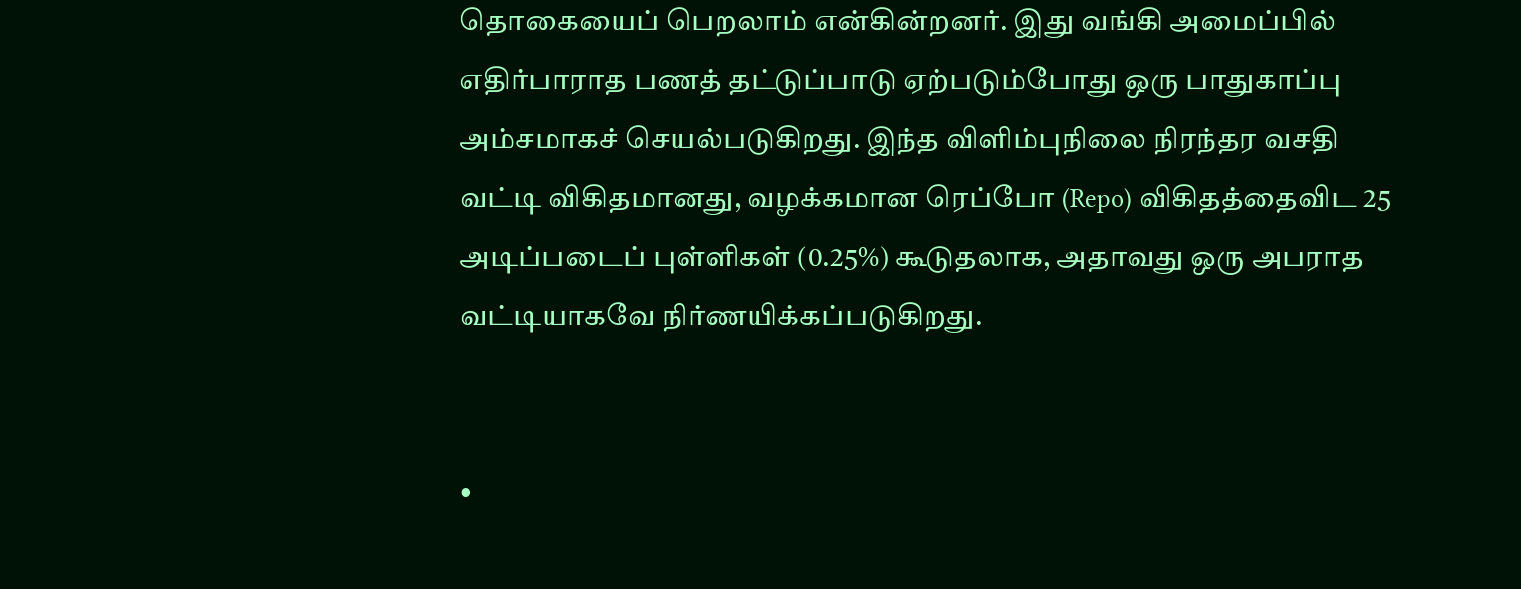தொகையைப் பெறலாம் என்கின்றனர். இது வங்கி அமைப்பில் எதிர்பாராத பணத் தட்டுப்பாடு ஏற்படும்போது ஒரு பாதுகாப்பு அம்சமாகச் செயல்படுகிறது. இந்த விளிம்புநிலை நிரந்தர வசதி வட்டி விகிதமானது, வழக்கமான ரெப்போ (Repo) விகிதத்தைவிட 25 அடிப்படைப் புள்ளிகள் (0.25%) கூடுதலாக, அதாவது ஒரு அபராத வட்டியாகவே நிர்ணயிக்கப்படுகிறது.


•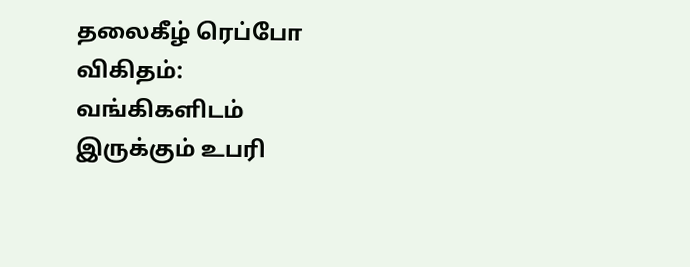தலைகீழ் ரெப்போ விகிதம்: வங்கிகளிடம் இருக்கும் உபரி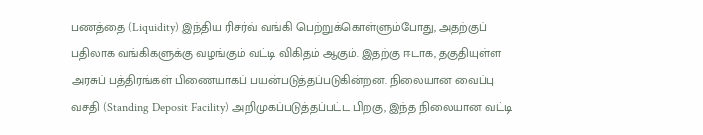பணத்தை (Liquidity) இந்திய ரிசர்வ் வங்கி பெற்றுக்கொள்ளும்போது, அதற்குப் பதிலாக வங்கிகளுக்கு வழங்கும் வட்டி விகிதம் ஆகும். இதற்கு ஈடாக, தகுதியுள்ள அரசுப் பத்திரங்கள் பிணையாகப் பயன்படுத்தப்படுகின்றன. நிலையான வைப்பு வசதி (Standing Deposit Facility) அறிமுகப்படுத்தப்பட்ட பிறகு, இந்த நிலையான வட்டி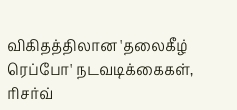விகிதத்திலான 'தலைகீழ் ரெப்போ' நடவடிக்கைகள், ரிசர்வ்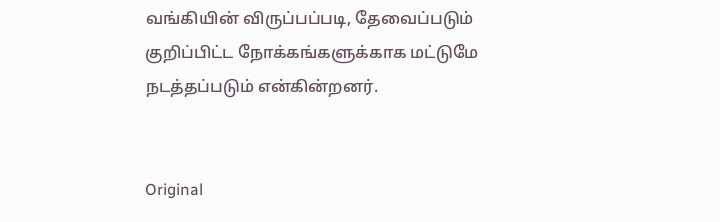வங்கியின் விருப்பப்படி, தேவைப்படும் குறிப்பிட்ட நோக்கங்களுக்காக மட்டுமே நடத்தப்படும் என்கின்றனர்.


Original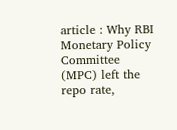article : Why RBI Monetary Policy Committee (MPC) left the repo rate,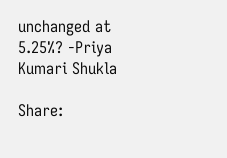unchanged at 5.25%? -Priya Kumari Shukla

Share: